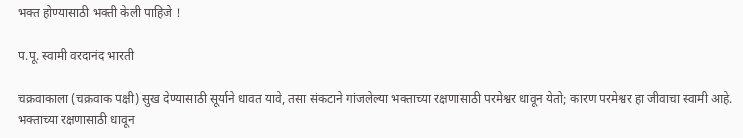भक्त होण्यासाठी भक्ती केली पाहिजे !

प.पू. स्वामी वरदानंद भारती

चक्रवाकाला (चक्रवाक पक्षी) सुख देण्यासाठी सूर्याने धावत यावे, तसा संकटाने गांजलेल्या भक्ताच्या रक्षणासाठी परमेश्वर धावून येतो; कारण परमेश्वर हा जीवाचा स्वामी आहे. भक्ताच्या रक्षणासाठी धावून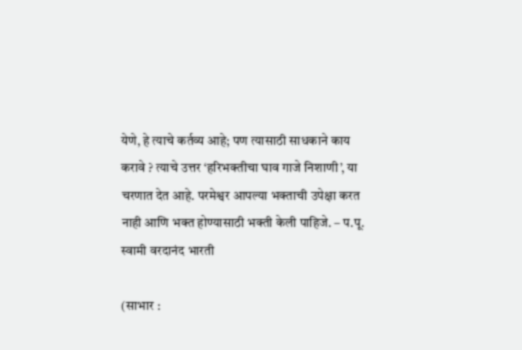येणे, हे त्याचे कर्तव्य आहे; पण त्यासाठी साधकाने काय करावे ? त्याचे उत्तर ‘हरिभक्तीचा घाव गाजे निशाणी’, या चरणात देत आहे. परमेश्वर आपल्या भक्ताची उपेक्षा करत नाही आणि भक्त होण्यासाठी भक्ती केली पाहिजे. – प.पू. स्वामी वरदानंद भारती

(साभार :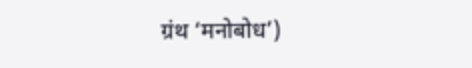ग्रंथ ‘मनोबोध’)